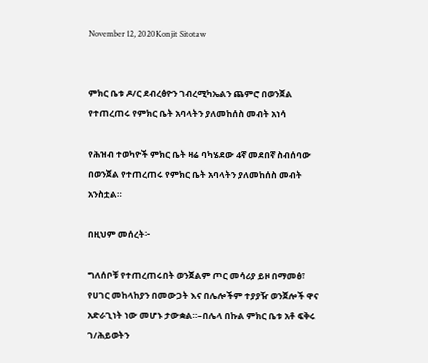November 12, 2020Konjit Sitotaw


ምክር ቤቱ ዶ/ር ደብረፅዮን ገብረሚካኤልን ጨምሮ በወንጀል የተጠረጠሩ የምክር ቤት አባላትን ያለመከሰስ መብት አነሳ

የሕዝብ ተወካዮች ምክር ቤት ዛሬ ባካሄደው 4ኛ መደበኛ ስብሰባው በወንጀል የተጠረጠሩ የምክር ቤት አባላትን ያለመከሰስ መብት አንስቷል።

በዚህም መሰረት፦

ግለሰቦቹ የተጠረጠሩበት ወንጀልም ጦር መሳሪያ ይዞ በማመፅ፣ የሀገር መከላከያን በመውጋት እና በሌሎችም ተያያዥ ወንጀሎች ዋና አድራጊነት ነው መሆኑ ታውቋል።–በሌላ በኩል ምክር ቤቱ አቶ ፍቅሩ ገ/ሕይወትን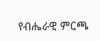የብሔራዊ ምርጫ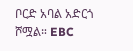ቦርድ አባል አድርጎ ሾሟል። EBC